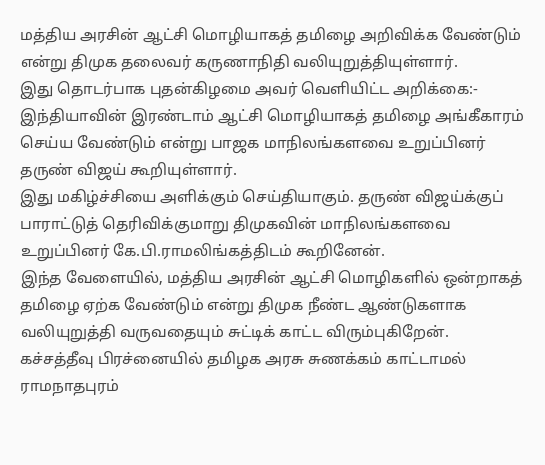மத்திய அரசின் ஆட்சி மொழியாகத் தமிழை அறிவிக்க வேண்டும் என்று திமுக தலைவர் கருணாநிதி வலியுறுத்தியுள்ளார்.
இது தொடர்பாக புதன்கிழமை அவர் வெளியிட்ட அறிக்கை:-
இந்தியாவின் இரண்டாம் ஆட்சி மொழியாகத் தமிழை அங்கீகாரம் செய்ய வேண்டும் என்று பாஜக மாநிலங்களவை உறுப்பினர் தருண் விஜய் கூறியுள்ளார்.
இது மகிழ்ச்சியை அளிக்கும் செய்தியாகும். தருண் விஜய்க்குப் பாராட்டுத் தெரிவிக்குமாறு திமுகவின் மாநிலங்களவை உறுப்பினர் கே.பி.ராமலிங்கத்திடம் கூறினேன்.
இந்த வேளையில், மத்திய அரசின் ஆட்சி மொழிகளில் ஒன்றாகத் தமிழை ஏற்க வேண்டும் என்று திமுக நீண்ட ஆண்டுகளாக வலியுறுத்தி வருவதையும் சுட்டிக் காட்ட விரும்புகிறேன்.
கச்சத்தீவு பிரச்னையில் தமிழக அரசு சுணக்கம் காட்டாமல் ராமநாதபுரம்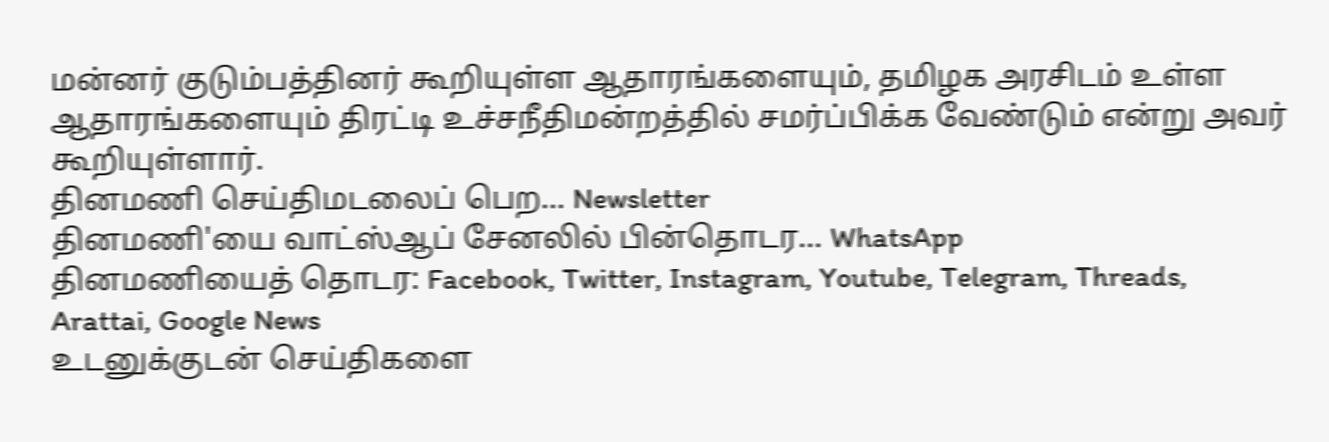மன்னர் குடும்பத்தினர் கூறியுள்ள ஆதாரங்களையும், தமிழக அரசிடம் உள்ள ஆதாரங்களையும் திரட்டி உச்சநீதிமன்றத்தில் சமர்ப்பிக்க வேண்டும் என்று அவர் கூறியுள்ளார்.
தினமணி செய்திமடலைப் பெற... Newsletter
தினமணி'யை வாட்ஸ்ஆப் சேனலில் பின்தொடர... WhatsApp
தினமணியைத் தொடர: Facebook, Twitter, Instagram, Youtube, Telegram, Threads, Arattai, Google News
உடனுக்குடன் செய்திகளை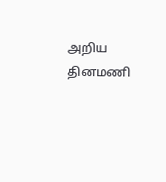அறிய தினமணி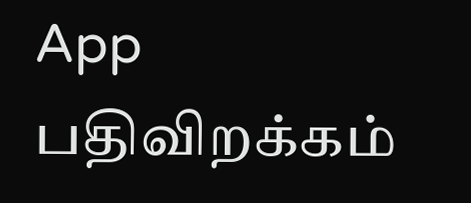App பதிவிறக்கம்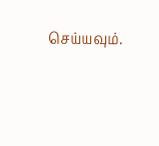செய்யவும்.